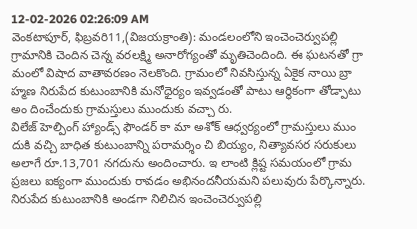12-02-2026 02:26:09 AM
వెంకటాపూర్, ఫిబ్రవరి11,(విజయక్రాంతి): మండలంలోని ఇంచెంచెర్వుపల్లి గ్రామానికి చెందిన చెన్న వరలక్ష్మి అనారోగ్యంతో మృతిచెందింది. ఈ ఘటనతో గ్రా మంలో విషాద వాతావరణం నెలకొంది. గ్రామంలో నివసిస్తున్న ఏకైక నాయి బ్రా హ్మణ నిరుపేద కుటుంబానికి మనోధైర్యం ఇవ్వడంతో పాటు ఆర్థికంగా తోడ్పాటు అం దించేందుకు గ్రామస్తులు ముందుకు వచ్చా రు.
విలేజ్ హెల్పింగ్ హ్యాండ్స్ ఫౌండర్ కా మా అశోక్ ఆధ్వర్యంలో గ్రామస్తులు ముం దుకి వచ్చి బాధిత కుటుంబాన్ని పరామర్శిం చి బియ్యం, నిత్యావసర సరుకులు అలాగే రూ.13,701 నగదును అందించారు. ఇ లాంటి క్లిష్ట సమయంలో గ్రామ ప్రజలు ఐక్యంగా ముందుకు రావడం అభినందనీయమని పలువురు పేర్కొన్నారు.
నిరుపేద కుటుంబానికి అండగా నిలిచిన ఇంచెంచెర్వుపల్లి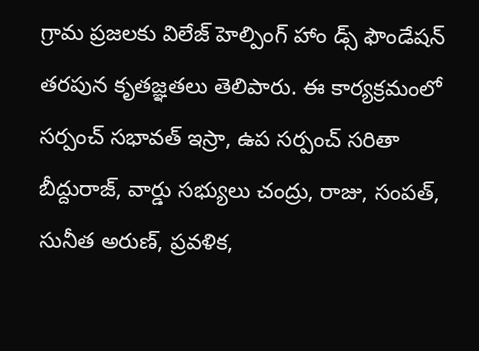గ్రామ ప్రజలకు విలేజ్ హెల్పింగ్ హాం డ్స్ ఫౌండేషన్ తరపున కృతజ్ఞతలు తెలిపారు. ఈ కార్యక్రమంలో సర్పంచ్ సభావత్ ఇస్రా, ఉప సర్పంచ్ సరితా బీద్దురాజ్, వార్డు సభ్యులు చంద్రు, రాజు, సంపత్, సునీత అరుణ్, ప్రవళిక,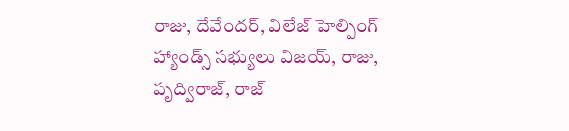రాజు, దేవేందర్, విలేజ్ హెల్పింగ్ హ్యాండ్స్ సభ్యులు విజయ్, రాజు, పృద్విరాజ్, రాజ్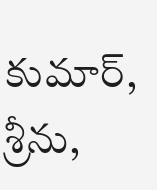కుమార్, శ్రీను,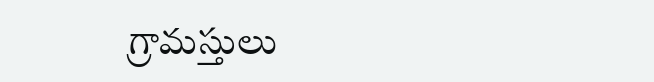గ్రామస్తులు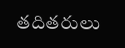తదితరులు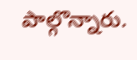పాల్గొన్నారు.